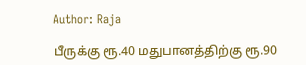Author: Raja

பீருக்கு ரூ.40 மதுபானத்திற்கு ரூ.90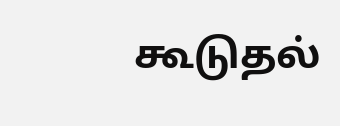கூடுதல்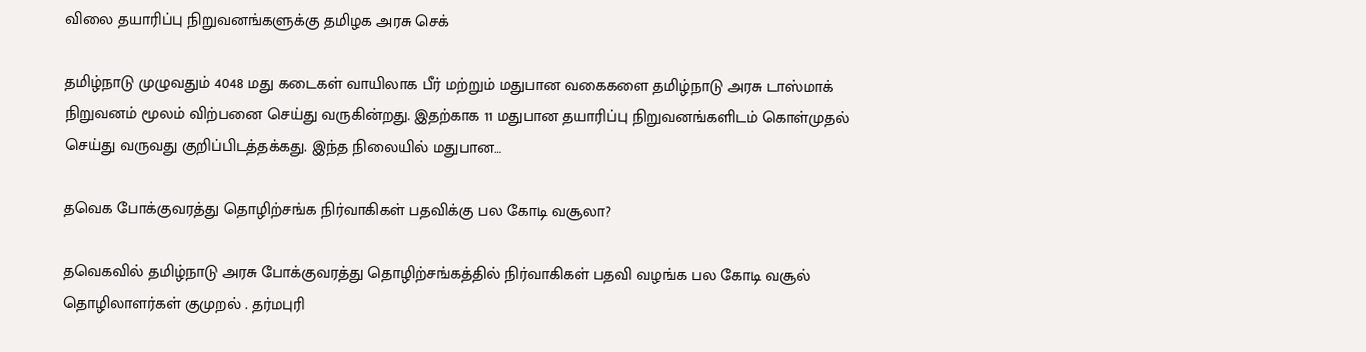விலை தயாரிப்பு நிறுவனங்களுக்கு தமிழக அரசு செக்

தமிழ்நாடு முழுவதும் 4048 மது கடைகள் வாயிலாக பீர் மற்றும் மதுபான வகைகளை தமிழ்நாடு அரசு டாஸ்மாக் நிறுவனம் மூலம் விற்பனை செய்து வருகின்றது. இதற்காக 11 மதுபான தயாரிப்பு நிறுவனங்களிடம் கொள்முதல் செய்து வருவது குறிப்பிடத்தக்கது. இந்த நிலையில் மதுபான…

தவெக போக்குவரத்து தொழிற்சங்க நிர்வாகிகள் பதவிக்கு பல கோடி வசூலா?

தவெகவில் தமிழ்நாடு அரசு போக்குவரத்து தொழிற்சங்கத்தில் நிர்வாகிகள் பதவி வழங்க பல கோடி வசூல் தொழிலாளர்கள் குமுறல் . தர்மபுரி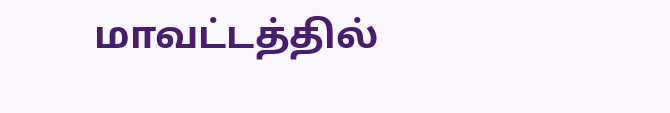மாவட்டத்தில்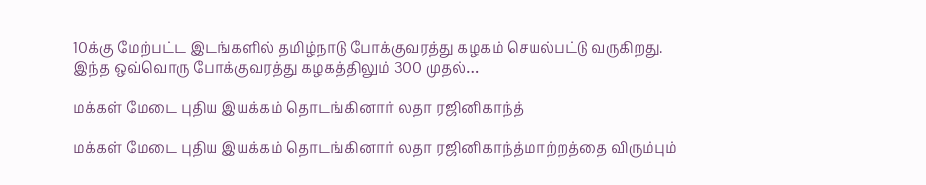10க்கு மேற்பட்ட இடங்களில் தமிழ்நாடு போக்குவரத்து கழகம் செயல்பட்டு வருகிறது. இந்த ஒவ்வொரு போக்குவரத்து கழகத்திலும் 300 முதல்…

மக்கள் மேடை புதிய இயக்கம் தொடங்கினார் லதா ரஜினிகாந்த்

மக்கள் மேடை புதிய இயக்கம் தொடங்கினார் லதா ரஜினிகாந்த்மாற்றத்தை விரும்பும்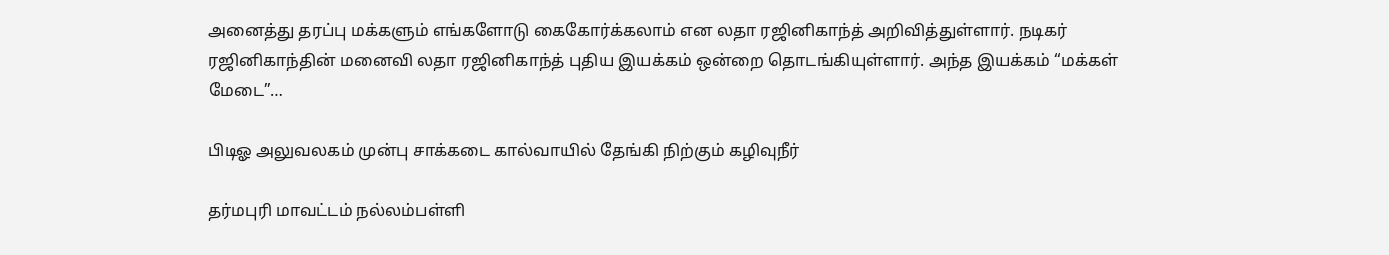அனைத்து தரப்பு மக்களும் எங்களோடு கைகோர்க்கலாம் என லதா ரஜினிகாந்த் அறிவித்துள்ளார். நடிகர் ரஜினிகாந்தின் மனைவி லதா ரஜினிகாந்த் புதிய இயக்கம் ஒன்றை தொடங்கியுள்ளார். அந்த இயக்கம் “மக்கள் மேடை”…

பிடிஓ அலுவலகம் முன்பு சாக்கடை கால்வாயில் தேங்கி நிற்கும் கழிவுநீர்

தர்மபுரி மாவட்டம் நல்லம்பள்ளி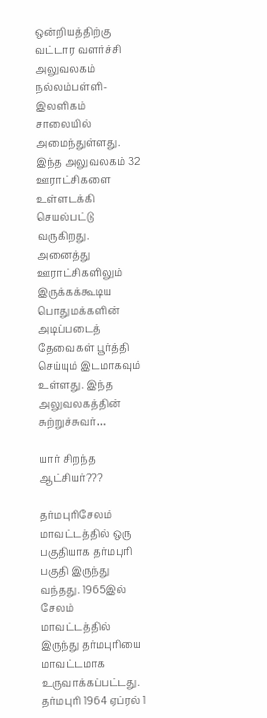ஒன்றியத்திற்கு வட்டார வளர்ச்சி அலுவலகம் நல்லம்பள்ளி-இலளிகம் சாலையில் அமைந்துள்ளது. இந்த அலுவலகம் 32 ஊராட்சிகளை உள்ளடக்கி செயல்பட்டு வருகிறது. அனைத்து ஊராட்சிகளிலும் இருக்கக்கூடிய பொதுமக்களின் அடிப்படைத் தேவைகள் பூர்த்தி செய்யும் இடமாகவும் உள்ளது. இந்த அலுவலகத்தின் சுற்றுச்சுவர்…

யார் சிறந்த ஆட்சியர்???

தர்மபுரிசேலம் மாவட்டத்தில் ஒரு பகுதியாக தர்மபுரி பகுதி இருந்து வந்தது. 1965இல் சேலம் மாவட்டத்தில் இருந்து தர்மபுரியை மாவட்டமாக உருவாக்கப்பட்டது. தர்மபுரி 1964 ஏப்ரல் 1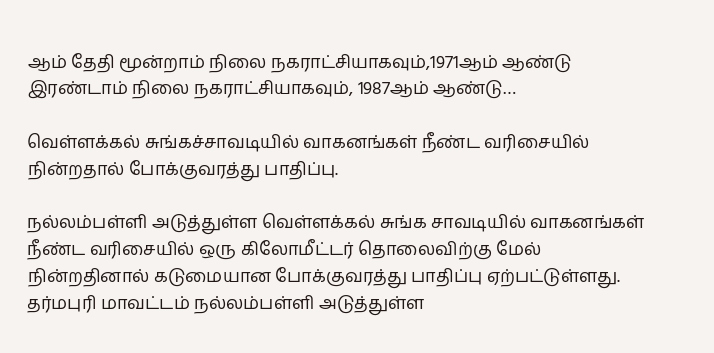ஆம் தேதி மூன்றாம் நிலை நகராட்சியாகவும்,1971ஆம் ஆண்டு இரண்டாம் நிலை நகராட்சியாகவும், 1987ஆம் ஆண்டு…

வெள்ளக்கல் சுங்கச்சாவடியில் வாகனங்கள் நீண்ட வரிசையில் நின்றதால் போக்குவரத்து பாதிப்பு.

நல்லம்பள்ளி அடுத்துள்ள வெள்ளக்கல் சுங்க சாவடியில் வாகனங்கள் நீண்ட வரிசையில் ஒரு கிலோமீட்டர் தொலைவிற்கு மேல் நின்றதினால் கடுமையான போக்குவரத்து பாதிப்பு ஏற்பட்டுள்ளது. தர்மபுரி மாவட்டம் நல்லம்பள்ளி அடுத்துள்ள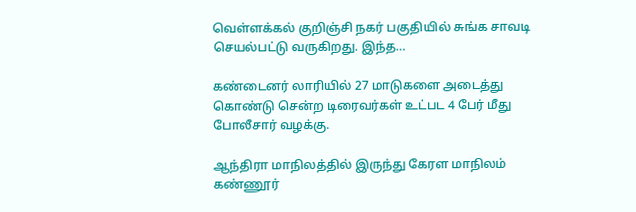வெள்ளக்கல் குறிஞ்சி நகர் பகுதியில் சுங்க சாவடி செயல்பட்டு வருகிறது. இந்த…

கண்டைனர் லாரியில் 27 மாடுகளை அடைத்து கொண்டு சென்ற டிரைவர்கள் உட்பட 4 பேர் மீது போலீசார் வழக்கு.

ஆந்திரா மாநிலத்தில் இருந்து கேரள மாநிலம் கண்ணூர்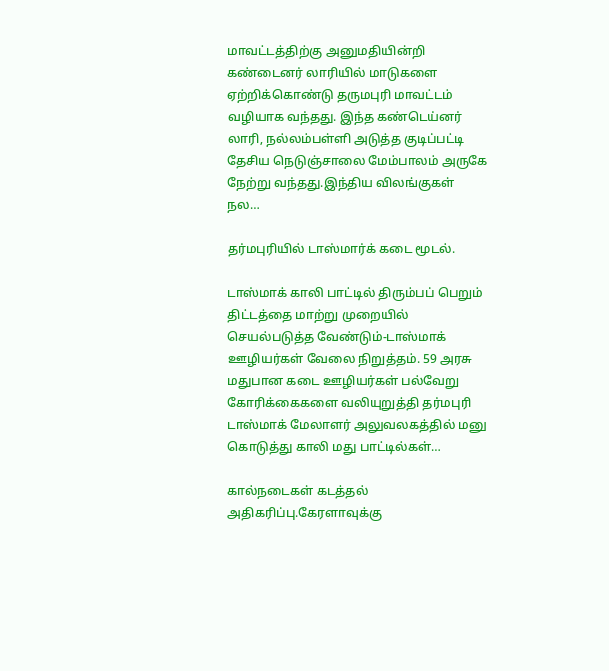மாவட்டத்திற்கு அனுமதியின்றி கண்டைனர் லாரியில் மாடுகளை ஏற்றிக்கொண்டு தருமபுரி மாவட்டம் வழியாக வந்தது. இந்த கண்டெய்னர் லாரி, நல்லம்பள்ளி அடுத்த குடிப்பட்டி தேசிய நெடுஞ்சாலை மேம்பாலம் அருகே நேற்று வந்தது.இந்திய விலங்குகள் நல…

தர்மபுரியில் டாஸ்மார்க் கடை மூடல்.

டாஸ்மாக் காலி பாட்டில் திரும்பப் பெறும் திட்டத்தை மாற்று முறையில் செயல்படுத்த வேண்டும்-டாஸ்மாக் ஊழியர்கள் வேலை நிறுத்தம். 59 அரசு மதுபான கடை ஊழியர்கள் பல்வேறு கோரிக்கைகளை வலியுறுத்தி தர்மபுரி டாஸ்மாக் மேலாளர் அலுவலகத்தில் மனு கொடுத்து காலி மது பாட்டில்கள்…

கால்நடைகள் கடத்தல் அதிகரிப்பு.கேரளாவுக்கு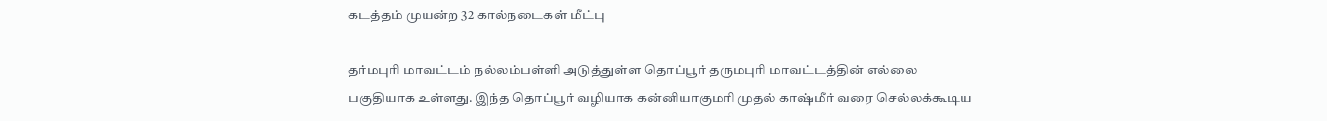கடத்தம் முயன்ற 32 கால்நடைகள் மீட்பு

தர்மபுரி மாவட்டம் நல்லம்பள்ளி அடுத்துள்ள தொப்பூர் தருமபுரி மாவட்டத்தின் எல்லை பகுதியாக உள்ளது. இந்த தொப்பூர் வழியாக கன்னியாகுமரி முதல் காஷ்மீர் வரை செல்லக்கூடிய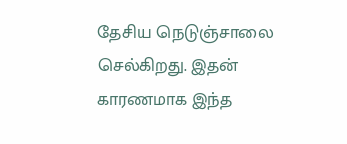தேசிய நெடுஞ்சாலை செல்கிறது. இதன் காரணமாக இந்த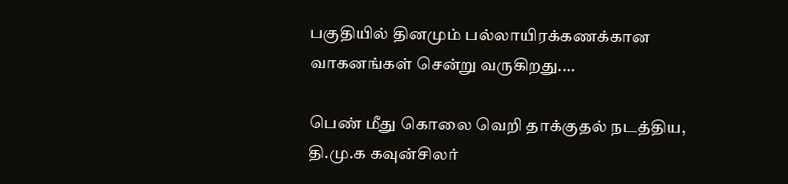பகுதியில் தினமும் பல்லாயிரக்கணக்கான வாகனங்கள் சென்று வருகிறது.…

பெண் மீது கொலை வெறி தாக்குதல் நடத்திய, தி.மு.க கவுன்சிலர்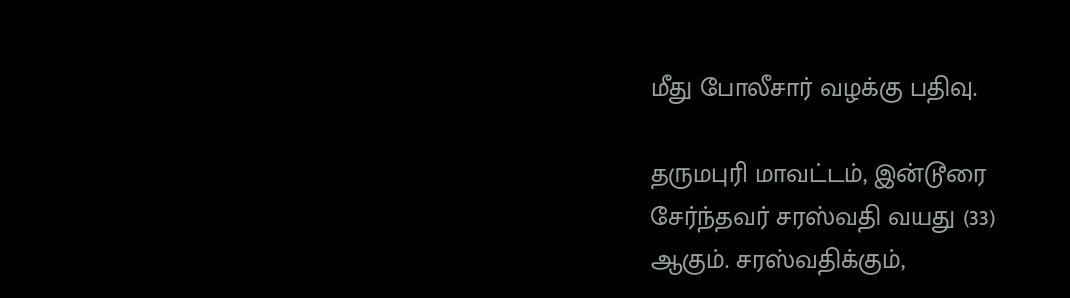மீது போலீசார் வழக்கு பதிவு.

தருமபுரி மாவட்டம், இன்டூரை சேர்ந்தவர் சரஸ்வதி வயது (33) ஆகும். சரஸ்வதிக்கும்,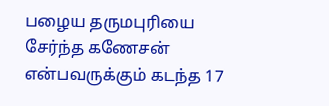பழைய தருமபுரியை சேர்ந்த கணேசன் என்பவருக்கும் கடந்த 17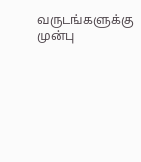வருடங்களுக்கு முன்பு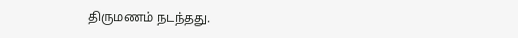திருமணம் நடந்தது.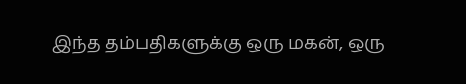இந்த தம்பதிகளுக்கு ஒரு மகன், ஒரு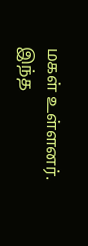மகள் உள்ளனர். இந்த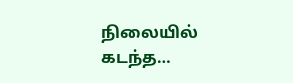நிலையில் கடந்த…